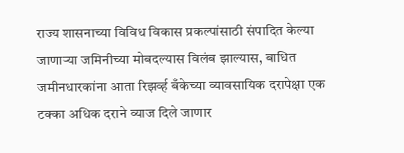राज्य शासनाच्या विविध विकास प्रकल्पांसाठी संपादित केल्या जाणाऱ्या जमिनीच्या मोबदल्यास विलंब झाल्यास, बाधित जमीनधारकांना आता रिझर्व्ह बँकेच्या व्यावसायिक दरापेक्षा एक टक्का अधिक दराने व्याज दिले जाणार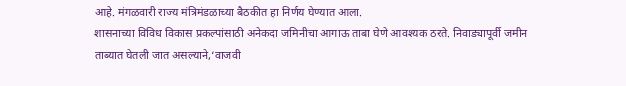आहे. मंगळवारी राज्य मंत्रिमंडळाच्या बैठकीत हा निर्णय घेण्यात आला.
शासनाच्या विविध विकास प्रकल्पांसाठी अनेकदा जमिनीचा आगाऊ ताबा घेणे आवश्यक ठरते. निवाड्यापूर्वी जमीन ताब्यात घेतली जात असल्याने,‘वाजवी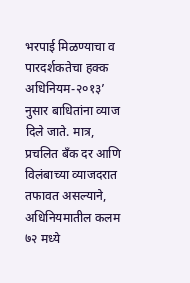भरपाई मिळण्याचा व पारदर्शकतेचा हक्क अधिनियम-२०१३’ नुसार बाधितांना व्याज दिले जाते. मात्र, प्रचलित बँक दर आणि विलंबाच्या व्याजदरात तफावत असल्याने, अधिनियमातील कलम ७२ मध्ये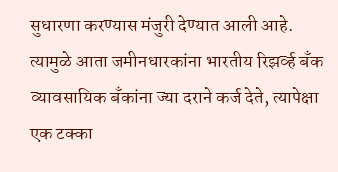सुधारणा करण्यास मंजुरी देण्यात आली आहे. त्यामुळे आता जमीनधारकांना भारतीय रिझर्व्ह बँक व्यावसायिक बँकांना ज्या दराने कर्ज देते, त्यापेक्षा एक टक्का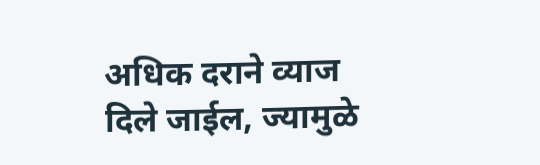अधिक दराने व्याज दिले जाईल, ज्यामुळे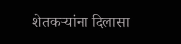शेतकऱ्यांना दिलासा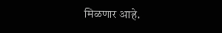मिळणार आहे.